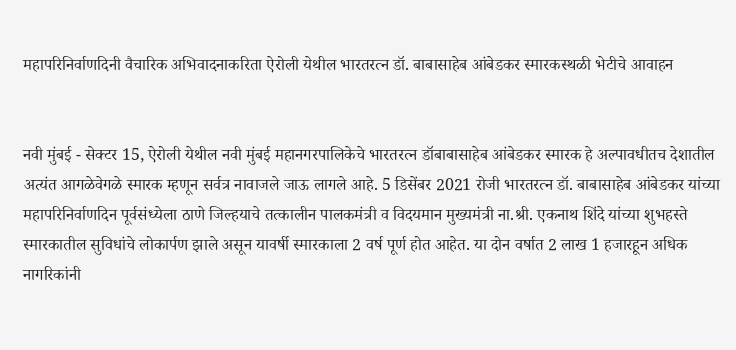महापरिनिर्वाणदिनी वैचारिक अभिवादनाकरिता ऐरोली येथील भारतरत्न डॉ. बाबासाहेब आंबेडकर स्मारकस्थळी भेटीचे आवाहन


नवी मुंबई - सेक्टर 15, ऐरोली येथील नवी मुंबई महानगरपालिकेचे भारतरत्न डॉबाबासाहेब आंबेडकर स्मारक हे अल्पावधीतच देशातील अत्यंत आगळेवेगळे स्मारक म्हणून सर्वत्र नावाजले जाऊ लागले आहे. 5 डिसेंबर 2021 रोजी भारतरत्न डॉ. बाबासाहेब आंबेडकर यांच्या महापरिनिर्वाणदिन पूर्वसंध्येला ठाणे जिल्हयाचे तत्कालीन पालकमंत्री व विदयमान मुख्यमंत्री ना.श्री. एकनाथ शिंदे यांच्या शुभहस्ते  स्मारकातील सुविधांचे लोकार्पण झाले असून यावर्षी स्मारकाला 2 वर्ष पूर्ण होत आहेत. या दोन वर्षात 2 लाख 1 हजारहून अधिक नागरिकांनी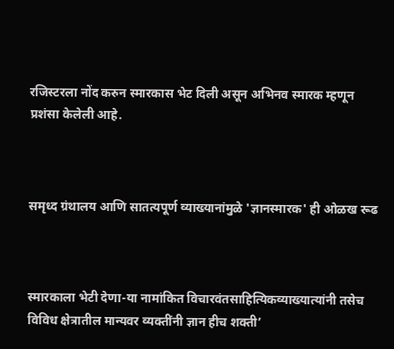रजिस्टरला नोंद करुन स्मारकास भेट दिली असून अभिनव स्मारक म्हणून प्रशंसा केलेली आहे.



समृध्द ग्रंथालय आणि सातत्यपूर्ण व्याख्यानांमुळे 'ज्ञानस्मारक' ही ओळख रूढ



स्मारकाला भेटी देणा-या नामांकित विचारवंतसाहित्यिकव्याख्यात्यांनी तसेच विविध क्षेत्रातील मान्यवर व्यक्तींनी ज्ञान हीच शक्ती’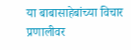या बाबासाहेबांच्या विचार प्रणालीवर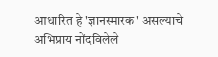आधारित हे 'ज्ञानस्मारक' असल्याचे अभिप्राय नोंदविलेले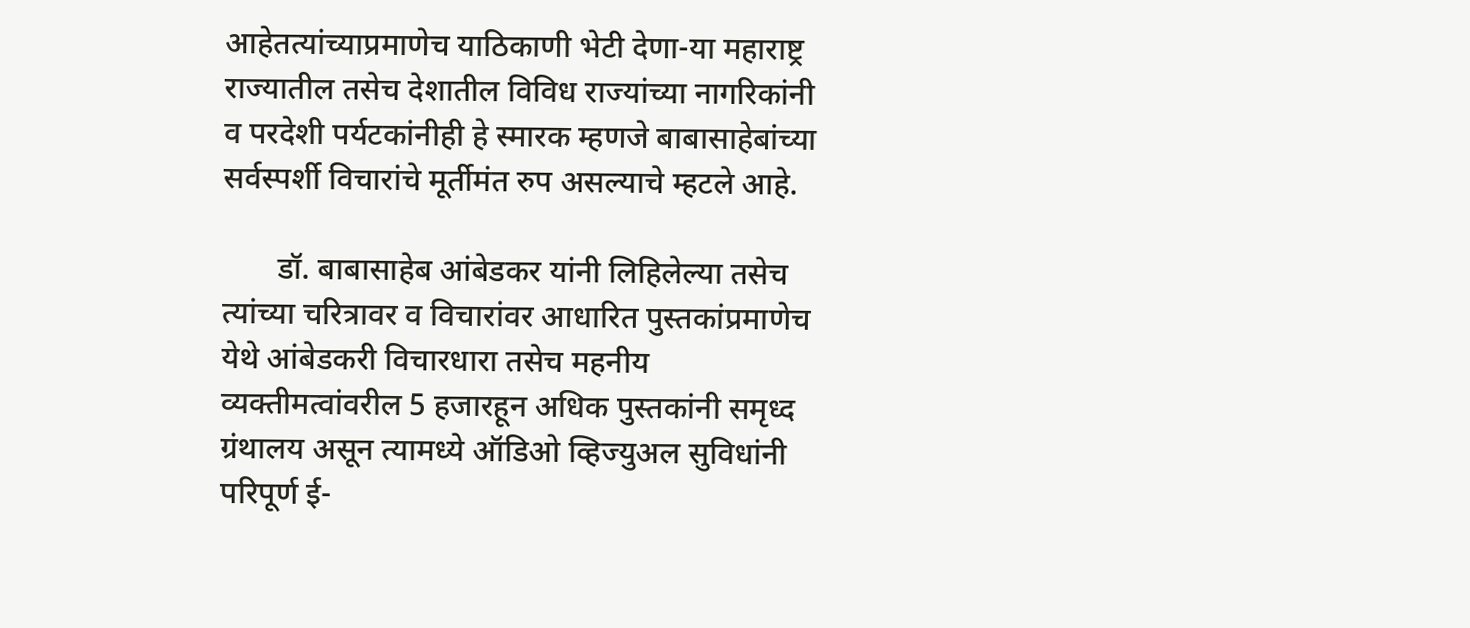आहेतत्यांच्याप्रमाणेच याठिकाणी भेटी देणा-या महाराष्ट्र राज्यातील तसेच देशातील विविध राज्यांच्या नागरिकांनी व परदेशी पर्यटकांनीही हे स्मारक म्हणजे बाबासाहेबांच्या सर्वस्पर्शी विचारांचे मूर्तीमंत रुप असल्याचे म्हटले आहे.

       डॉ. बाबासाहेब आंबेडकर यांनी लिहिलेल्या तसेच त्यांच्या चरित्रावर व विचारांवर आधारित पुस्तकांप्रमाणेच येथे आंबेडकरी विचारधारा तसेच महनीय व्यक्तीमत्वांवरील 5 हजारहून अधिक पुस्तकांनी समृध्द ग्रंथालय असून त्यामध्ये ऑडिओ व्हिज्युअल सुविधांनी परिपूर्ण ई-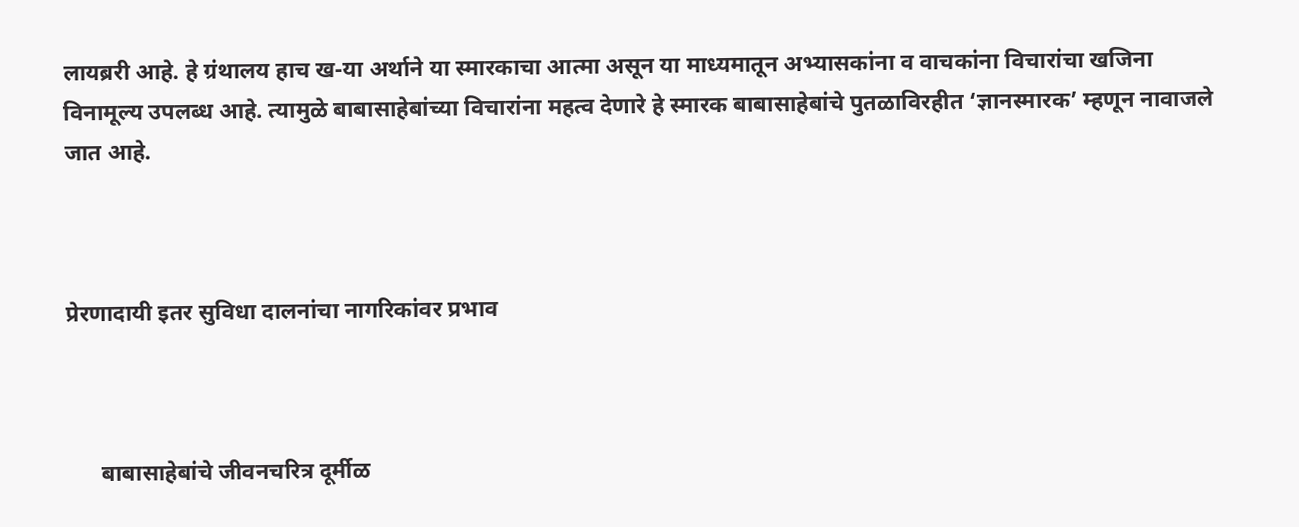लायब्ररी आहे. हे ग्रंथालय हाच ख-या अर्थाने या स्मारकाचा आत्मा असून या माध्यमातून अभ्यासकांना व वाचकांना विचारांचा खजिना विनामूल्य उपलब्ध आहे. त्यामुळे बाबासाहेबांच्या विचारांना महत्व देणारे हे स्मारक बाबासाहेबांचे पुतळाविरहीत ‘ज्ञानस्मारक’ म्हणून नावाजले जात आहे.



प्रेरणादायी इतर सुविधा दालनांचा नागरिकांवर प्रभाव



      बाबासाहेबांचे जीवनचरित्र दूर्मीळ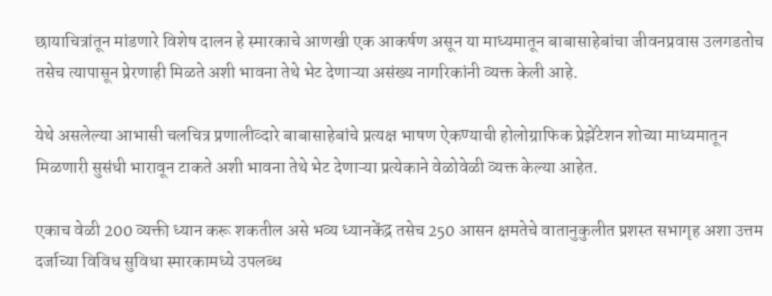छायाचित्रांतून मांडणारे विशेष दालन हे स्मारकाचे आणखी एक आकर्षण असून या माध्यमातून बाबासाहेबांचा जीवनप्रवास उलगडतोच तसेच त्यापासून प्रेरणाही मिळते अशी भावना तेथे भेट देणाऱ्या असंख्य नागरिकांनी व्यक्त केली आहे.

येथे असलेल्या आभासी चलचित्र प्रणालीव्दारे बाबासाहेबांचे प्रत्यक्ष भाषण ऐकण्याची होलोग्राफिक प्रेझेंटेशन शोच्या माध्यमातून मिळणारी सुसंधी भारावून टाकते अशी भावना तेथे भेट देणाऱ्या प्रत्येकाने वेळोवेळी व्यक्त केल्या आहेत.

एकाच वेळी 200 व्यक्ती ध्यान करू शकतील असे भव्य ध्यानकेंद्र तसेच 250 आसन क्षमतेचे वातानुकुलीत प्रशस्त सभागृह अशा उत्तम दर्जाच्या विविध सुविधा स्मारकामध्ये उपलब्ध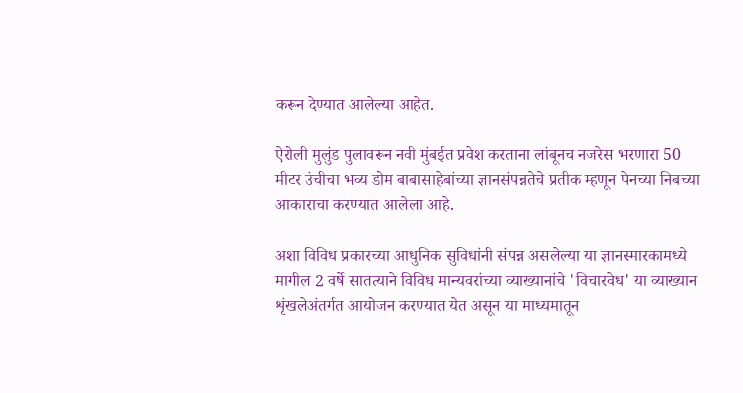करून देण्यात आलेल्या आहेत.

ऐरोली मुलुंड पुलावरून नवी मुंबईत प्रवेश करताना लांबूनच नजरेस भरणारा 50 मीटर उंचीचा भव्य डोम बाबासाहेबांच्या ज्ञानसंपन्नतेचे प्रतीक म्हणून पेनच्या निबच्या आकाराचा करण्यात आलेला आहे.

अशा विविध प्रकारच्या आधुनिक सुविधांनी संपन्न असलेल्या या ज्ञानस्मारकामध्ये मागील 2 वर्षे सातत्याने विविध मान्यवरांच्या व्याख्यानांचे 'विचारवेध' या व्याख्यान शृंखलेअंतर्गत आयोजन करण्यात येत असून या माध्यमातून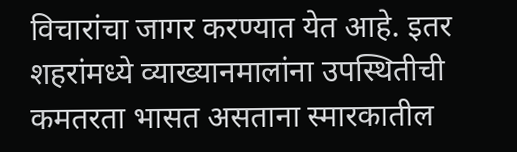विचारांचा जागर करण्यात येत आहे. इतर शहरांमध्ये व्याख्यानमालांना उपस्थितीची कमतरता भासत असताना स्मारकातील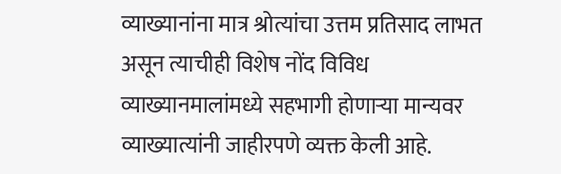व्याख्यानांना मात्र श्रोत्यांचा उत्तम प्रतिसाद लाभत असून त्याचीही विशेष नोंद विविध व्याख्यानमालांमध्ये सहभागी होणाऱ्या मान्यवर व्याख्यात्यांनी जाहीरपणे व्यक्त केली आहे.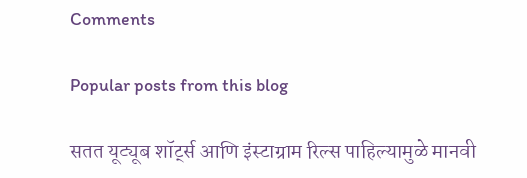Comments

Popular posts from this blog

सतत यूट्यूब शॉर्ट्स आणि इंस्टाग्राम रिल्स पाहिल्यामुळे मानवी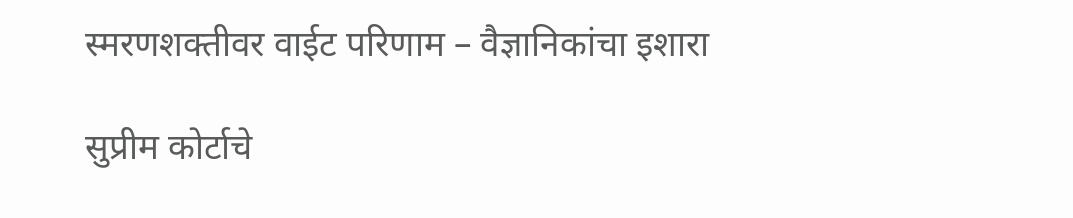स्मरणशक्तीवर वाईट परिणाम – वैज्ञानिकांचा इशारा

सुप्रीम कोर्टाचे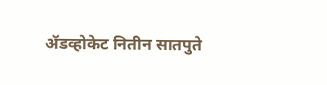ॲडव्होकेट नितीन सातपुते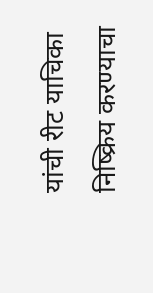यांची रीट याचिका निष्क्रिय करण्याचा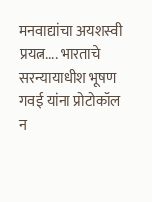मनवाद्यांचा अयशस्वी प्रयत्न.... भारताचे सरन्यायाधीश भूषण गवई यांना प्रोटोकॉल न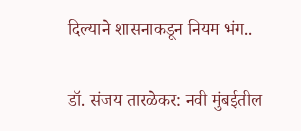दिल्याने शासनाकडून नियम भंग..

डॉ. संजय तारळेकर: नवी मुंबईतील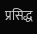प्रसिद्ध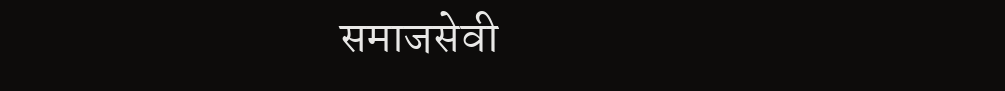समाजसेवी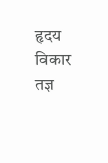हृदय विकार तज्ञ